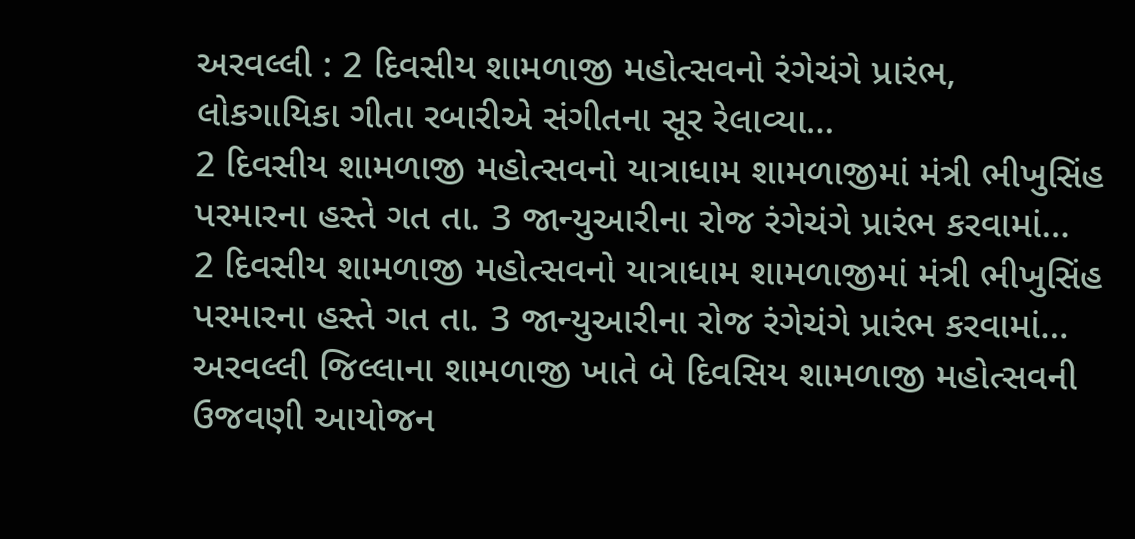અરવલ્લી : 2 દિવસીય શામળાજી મહોત્સવનો રંગેચંગે પ્રારંભ, લોકગાયિકા ગીતા રબારીએ સંગીતના સૂર રેલાવ્યા…
2 દિવસીય શામળાજી મહોત્સવનો યાત્રાધામ શામળાજીમાં મંત્રી ભીખુસિંહ પરમારના હસ્તે ગત તા. 3 જાન્યુઆરીના રોજ રંગેચંગે પ્રારંભ કરવામાં…
2 દિવસીય શામળાજી મહોત્સવનો યાત્રાધામ શામળાજીમાં મંત્રી ભીખુસિંહ પરમારના હસ્તે ગત તા. 3 જાન્યુઆરીના રોજ રંગેચંગે પ્રારંભ કરવામાં…
અરવલ્લી જિલ્લાના શામળાજી ખાતે બે દિવસિય શામળાજી મહોત્સવની ઉજવણી આયોજન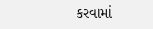કરવામાં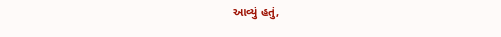આવ્યું હતું,